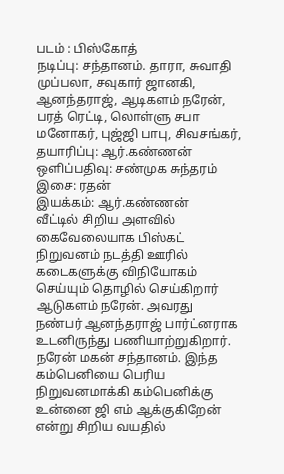படம் : பிஸ்கோத்
நடிப்பு: சந்தானம். தாரா, சுவாதி முப்பலா, சவுகார் ஜானகி, ஆனந்தராஜ், ஆடிகளம் நரேன், பரத் ரெட்டி, லொள்ளு சபா மனோகர், புஜ்ஜி பாபு, சிவசங்கர்,
தயாரிப்பு: ஆர்.கண்ணன்
ஒளிப்பதிவு: சண்முக சுந்தரம்
இசை: ரதன்
இயக்கம்: ஆர்.கண்ணன்
வீட்டில் சிறிய அளவில் கைவேலையாக பிஸ்கட் நிறுவனம் நடத்தி ஊரில் கடைகளுக்கு விநியோகம் செய்யும் தொழில் செய்கிறார் ஆடுகளம் நரேன். அவரது நண்பர் ஆனந்தராஜ் பார்ட்னராக உடனிருந்து பணியாற்றுகிறார். நரேன் மகன் சந்தானம். இந்த கம்பெனியை பெரிய நிறுவனமாக்கி கம்பெனிக்கு உன்னை ஜி எம் ஆக்குகிறேன் என்று சிறிய வயதில்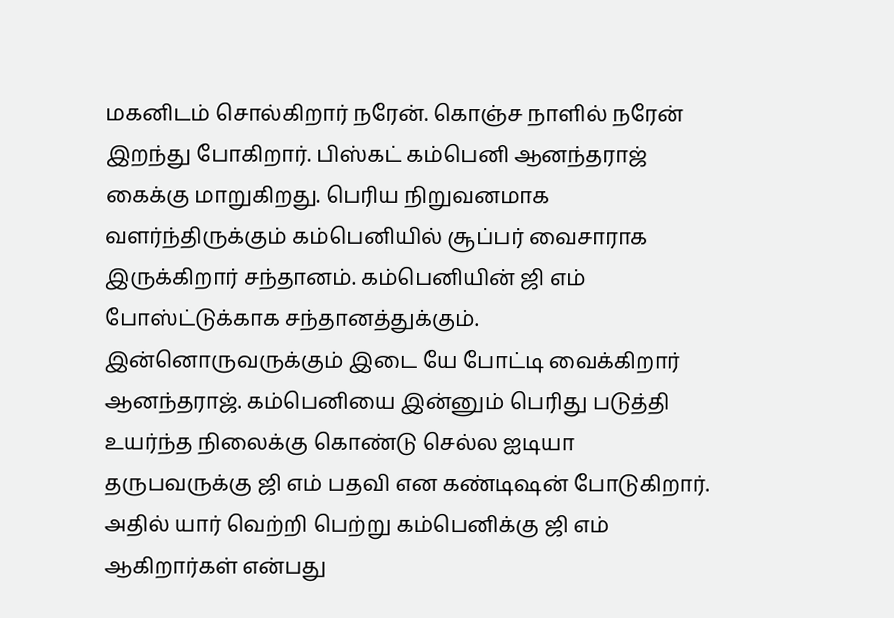மகனிடம் சொல்கிறார் நரேன். கொஞ்ச நாளில் நரேன் இறந்து போகிறார். பிஸ்கட் கம்பெனி ஆனந்தராஜ் கைக்கு மாறுகிறது. பெரிய நிறுவனமாக வளர்ந்திருக்கும் கம்பெனியில் சூப்பர் வைசாராக இருக்கிறார் சந்தானம். கம்பெனியின் ஜி எம் போஸ்ட்டுக்காக சந்தானத்துக்கும். இன்னொருவருக்கும் இடை யே போட்டி வைக்கிறார் ஆனந்தராஜ். கம்பெனியை இன்னும் பெரிது படுத்தி உயர்ந்த நிலைக்கு கொண்டு செல்ல ஐடியா தருபவருக்கு ஜி எம் பதவி என கண்டிஷன் போடுகிறார். அதில் யார் வெற்றி பெற்று கம்பெனிக்கு ஜி எம் ஆகிறார்கள் என்பது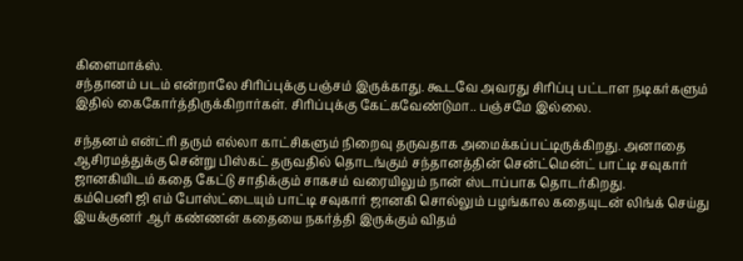கிளைமாக்ஸ்.
சந்தானம் படம் என்றாலே சிரிப்புக்கு பஞ்சம் இருக்காது. கூடவே அவரது சிரிப்பு பட்டாள நடிகர்களும் இதில் கைகோர்த்திருக்கிறார்கள். சிரிப்புக்கு கேட்கவேண்டுமா.. பஞ்சமே இல்லை.

சந்தனம் என்ட்ரி தரும் எல்லா காட்சிகளும் நிறைவு தருவதாக அமைக்கப்பட்டிருக்கிறது. அனாதை ஆசிரமத்துக்கு சென்று பிஸ்கட் தருவதில் தொடங்கும் சந்தானத்தின் சென்ட்மென்ட் பாட்டி சவுகார் ஜானகியிடம் கதை கேட்டு சாதிக்கும் சாகசம் வரையிலும் நான் ஸ்டாப்பாக தொடர்கிறது.
கம்பெனி ஜி எம் போஸ்ட்டையும் பாட்டி சவுகார் ஜானகி சொல்லும் பழங்கால கதையுடன் லிங்க் செய்து இயக்குனர் ஆர் கண்ணன் கதையை நகர்த்தி இருக்கும் விதம்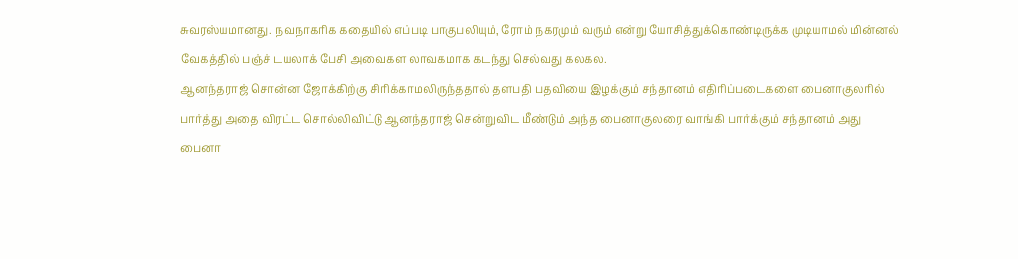சுவரஸ்யமானது. நவநாகரிக கதையில் எப்படி பாகுபலியும், ரோம் நகரமும் வரும் என்று யோசித்துக்கொண்டிருக்க முடியாமல் மின்னல் வேகத்தில் பஞ்ச் டயலாக் பேசி அவைகள லாவகமாக கடந்து செல்வது கலகல.
ஆனந்தராஜ் சொன்ன ஜோக்கிற்கு சிரிக்காமலிருந்ததால் தளபதி பதவியை இழக்கும் சந்தானம் எதிரிப்படைகளை பைனாகுலரில் பார்த்து அதை விரட்ட சொல்லிவிட்டு ஆனந்தராஜ் சென்றுவிட மீண்டும் அந்த பைனாகுலரை வாங்கி பார்க்கும் சந்தானம் அது பைனா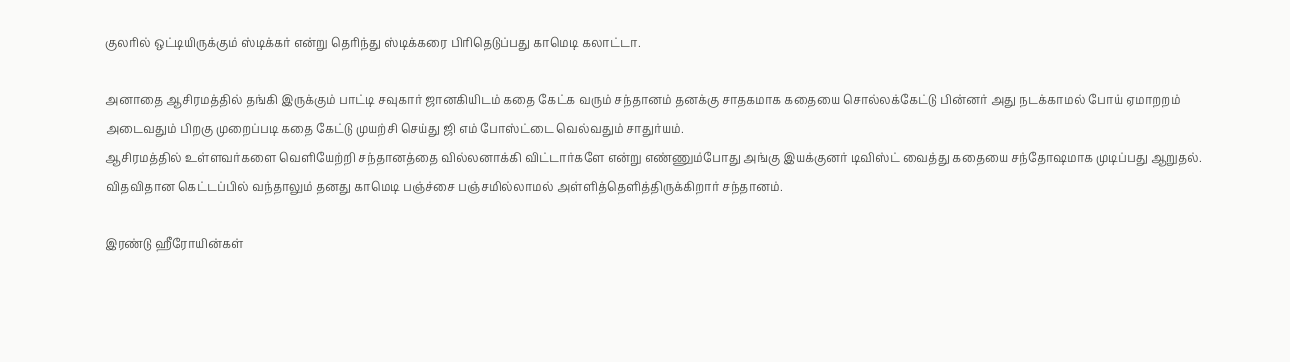குலரில் ஒட்டியிருக்கும் ஸ்டிக்கர் என்று தெரிந்து ஸ்டிக்கரை பிரிதெடுப்பது காமெடி கலாட்டா.

அனாதை ஆசிரமத்தில் தங்கி இருக்கும் பாட்டி சவுகார் ஜானகியிடம் கதை கேட்க வரும் சந்தானம் தனக்கு சாதகமாக கதையை சொல்லக்கேட்டு பின்னர் அது நடக்காமல் போய் ஏமாறறம் அடைவதும் பிறகு முறைப்படி கதை கேட்டு முயற்சி செய்து ஜி எம் போஸ்ட்டை வெல்வதும் சாதுர்யம்.
ஆசிரமத்தில் உள்ளவர்களை வெளியேற்றி சந்தானத்தை வில்லனாக்கி விட்டார்களே என்று எண்ணும்போது அங்கு இயக்குனர் டிவிஸ்ட் வைத்து கதையை சந்தோஷமாக முடிப்பது ஆறுதல். விதவிதான கெட்டப்பில் வந்தாலும் தனது காமெடி பஞ்ச்சை பஞ்சமில்லாமல் அள்ளித்தெளித்திருக்கிறார் சந்தானம்.

இரண்டு ஹீரோயின்கள்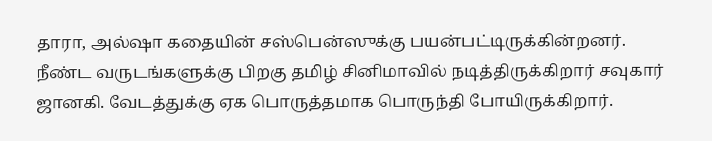தாரா, அல்ஷா கதையின் சஸ்பென்ஸுக்கு பயன்பட்டிருக்கின்றனர். நீண்ட வருடங்களுக்கு பிறகு தமிழ் சினிமாவில் நடித்திருக்கிறார் சவுகார் ஜானகி. வேடத்துக்கு ஏக பொருத்தமாக பொருந்தி போயிருக்கிறார்.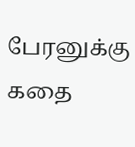பேரனுக்கு கதை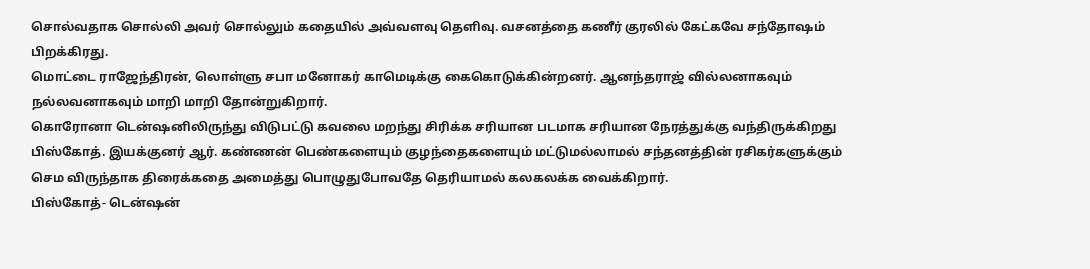சொல்வதாக சொல்லி அவர் சொல்லும் கதையில் அவ்வளவு தெளிவு. வசனத்தை கணீர் குரலில் கேட்கவே சந்தோஷம் பிறக்கிரது.
மொட்டை ராஜேந்திரன், லொள்ளு சபா மனோகர் காமெடிக்கு கைகொடுக்கின்றனர். ஆனந்தராஜ் வில்லனாகவும் நல்லவனாகவும் மாறி மாறி தோன்றுகிறார்.
கொரோனா டென்ஷனிலிருந்து விடுபட்டு கவலை மறந்து சிரிக்க சரியான படமாக சரியான நேரத்துக்கு வந்திருக்கிறது பிஸ்கோத். இயக்குனர் ஆர். கண்ணன் பெண்களையும் குழந்தைகளையும் மட்டுமல்லாமல் சந்தனத்தின் ரசிகர்களுக்கும் செம விருந்தாக திரைக்கதை அமைத்து பொழுதுபோவதே தெரியாமல் கலகலக்க வைக்கிறார்.
பிஸ்கோத்- டென்ஷன்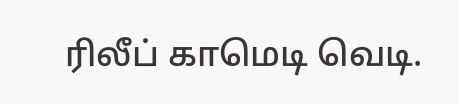ரிலீப் காமெடி வெடி.